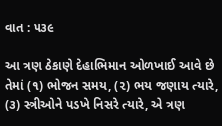વાત : ૫૩૯

આ ત્રણ ઠેકાણે દેહાભિમાન ઓળખાઈ આવે છે તેમાં (૧) ભોજન સમય, (૨) ભય જણાય ત્યારે, (૩) સ્ત્રીઓને પડખે નિસરે ત્યારે, એ ત્રણ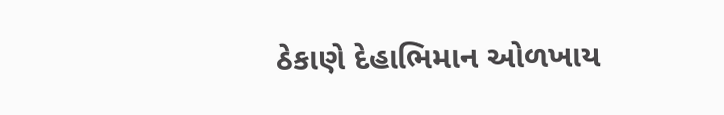ઠેકાણે દેહાભિમાન ઓળખાય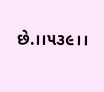છે.।।૫૩૯।।